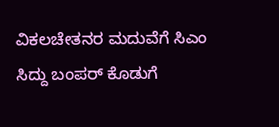ವಿಕಲಚೇತನರ ಮದುವೆಗೆ ಸಿಎಂ ಸಿದ್ದು ಬಂಪರ್ ಕೊಡುಗೆ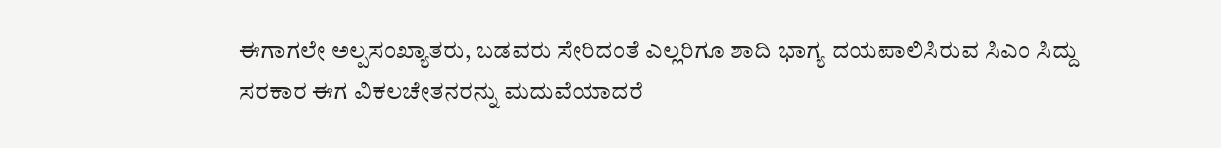ಈಗಾಗಲೇ ಅಲ್ಪಸಂಖ್ಯಾತರು, ಬಡವರು ಸೇರಿದಂತೆ ಎಲ್ಲರಿಗೂ ಶಾದಿ ಭಾಗ್ಯ ದಯಪಾಲಿಸಿರುವ ಸಿಎಂ ಸಿದ್ದು ಸರಕಾರ ಈಗ ವಿಕಲಚೇತನರನ್ನು ಮದುವೆಯಾದರೆ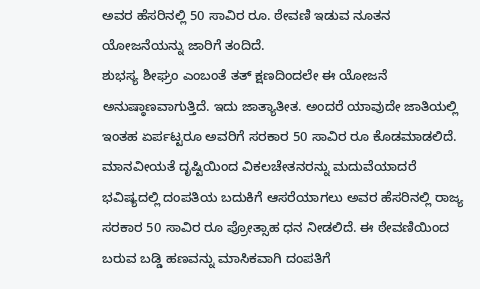ಅವರ ಹೆಸರಿನಲ್ಲಿ 50 ಸಾವಿರ ರೂ. ಠೇವಣಿ ಇಡುವ ನೂತನ ಯೋಜನೆಯನ್ನು ಜಾರಿಗೆ ತಂದಿದೆ.
ಶುಭಸ್ಯ ಶೀಘ್ರಂ ಎಂಬಂತೆ ತತ್ ಕ್ಷಣದಿಂದಲೇ ಈ ಯೋಜನೆ ಅನುಷ್ಠಾಣವಾಗುತ್ತಿದೆ. ಇದು ಜಾತ್ಯಾತೀತ. ಅಂದರೆ ಯಾವುದೇ ಜಾತಿಯಲ್ಲಿ ಇಂತಹ ಏರ್ಪಟ್ಟರೂ ಅವರಿಗೆ ಸರಕಾರ 50 ಸಾವಿರ ರೂ ಕೊಡಮಾಡಲಿದೆ.
ಮಾನವೀಯತೆ ದೃಷ್ಟಿಯಿಂದ ವಿಕಲಚೇತನರನ್ನು ಮದುವೆಯಾದರೆ ಭವಿಷ್ಯದಲ್ಲಿ ದಂಪತಿಯ ಬದುಕಿಗೆ ಆಸರೆಯಾಗಲು ಅವರ ಹೆಸರಿನಲ್ಲಿ ರಾಜ್ಯ ಸರಕಾರ 50 ಸಾವಿರ ರೂ ಪ್ರೋತ್ಸಾಹ ಧನ ನೀಡಲಿದೆ. ಈ ಠೇವಣಿಯಿಂದ ಬರುವ ಬಡ್ಡಿ ಹಣವನ್ನು ಮಾಸಿಕವಾಗಿ ದಂಪತಿಗೆ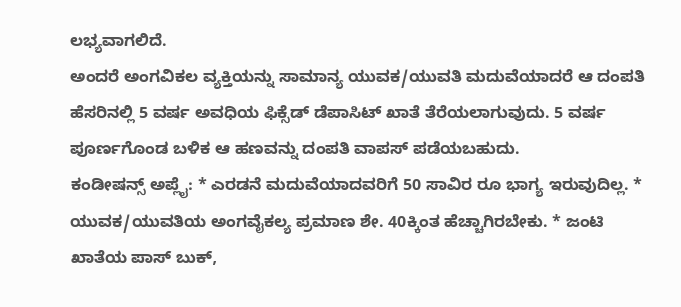ಲಭ್ಯವಾಗಲಿದೆ.
ಅಂದರೆ ಅಂಗವಿಕಲ ವ್ಯಕ್ತಿಯನ್ನು ಸಾಮಾನ್ಯ ಯುವಕ/ಯುವತಿ ಮದುವೆಯಾದರೆ ಆ ದಂಪತಿ ಹೆಸರಿನಲ್ಲಿ 5 ವರ್ಷ ಅವಧಿಯ ಫಿಕ್ಸೆಡ್ ಡೆಪಾಸಿಟ್ ಖಾತೆ ತೆರೆಯಲಾಗುವುದು. 5 ವರ್ಷ ಪೂರ್ಣಗೊಂಡ ಬಳಿಕ ಆ ಹಣವನ್ನು ದಂಪತಿ ವಾಪಸ್ ಪಡೆಯಬಹುದು.
ಕಂಡೀಷನ್ಸ್ ಅಪ್ಲೈ: * ಎರಡನೆ ಮದುವೆಯಾದವರಿಗೆ 50 ಸಾವಿರ ರೂ ಭಾಗ್ಯ ಇರುವುದಿಲ್ಲ. * ಯುವಕ/ಯುವತಿಯ ಅಂಗವೈಕಲ್ಯ ಪ್ರಮಾಣ ಶೇ. 40ಕ್ಕಿಂತ ಹೆಚ್ಚಾಗಿರಬೇಕು. * ಜಂಟಿ ಖಾತೆಯ ಪಾಸ್ ಬುಕ್,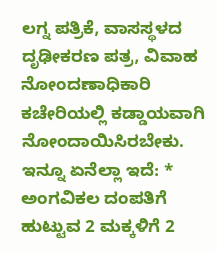ಲಗ್ನ ಪತ್ರಿಕೆ, ವಾಸಸ್ಥಳದ ದೃಢೀಕರಣ ಪತ್ರ, ವಿವಾಹ ನೋಂದಣಾಧಿಕಾರಿ ಕಚೇರಿಯಲ್ಲಿ ಕಡ್ಡಾಯವಾಗಿ ನೋಂದಾಯಿಸಿರಬೇಕು.
ಇನ್ನೂ ಏನೆಲ್ಲಾ ಇದೆ: * ಅಂಗವಿಕಲ ದಂಪತಿಗೆ ಹುಟ್ಟುವ 2 ಮಕ್ಕಳಿಗೆ 2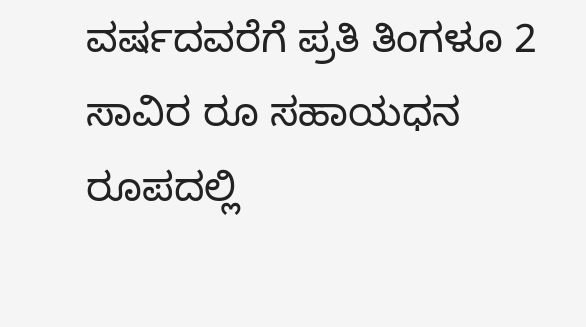ವರ್ಷದವರೆಗೆ ಪ್ರತಿ ತಿಂಗಳೂ 2 ಸಾವಿರ ರೂ ಸಹಾಯಧನ ರೂಪದಲ್ಲಿ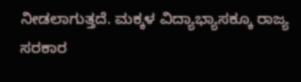ನೀಡಲಾಗುತ್ತದೆ. ಮಕ್ಕಳ ವಿದ್ಯಾಭ್ಯಾಸಕ್ಕೂ ರಾಜ್ಯ ಸರಕಾರ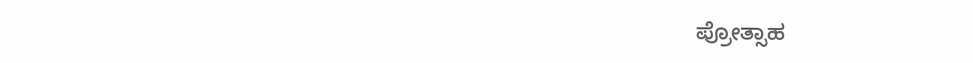ಪ್ರೋತ್ಸಾಹ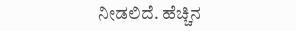ನೀಡಲಿದೆ. ಹೆಚ್ಚಿನ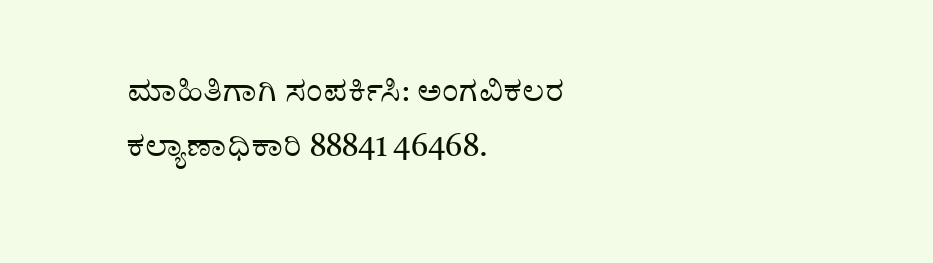ಮಾಹಿತಿಗಾಗಿ ಸಂಪರ್ಕಿಸಿ: ಅಂಗವಿಕಲರ ಕಲ್ಯಾಣಾಧಿಕಾರಿ 88841 46468.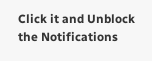Click it and Unblock the Notifications